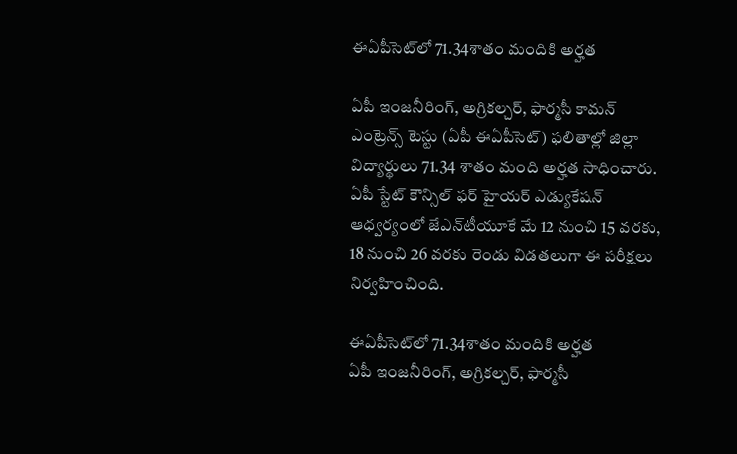ఈఏపీసెట్‌లో 71.34శాతం మందికి అర్హత

ఏపీ ఇంజనీరింగ్‌, అగ్రికల్చర్‌, ఫార్మసీ కామన్‌ ఎంట్రెన్స్‌ టెస్టు (ఏపీ ఈఏపీసెట్‌) ఫలితాల్లో జిల్లా విద్యార్థులు 71.34 శాతం మంది అర్హత సాధించారు. ఏపీ స్టేట్‌ కౌన్సిల్‌ ఫర్‌ హైయర్‌ ఎడ్యుకేషన్‌ ఆధ్వర్యంలో జేఎన్‌టీయూకే మే 12 నుంచి 15 వరకు, 18 నుంచి 26 వరకు రెండు విడతలుగా ఈ పరీక్షలు నిర్వహించింది.

ఈఏపీసెట్‌లో 71.34శాతం మందికి అర్హత
ఏపీ ఇంజనీరింగ్‌, అగ్రికల్చర్‌, ఫార్మసీ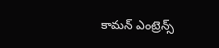కామన్‌ ఎంట్రెన్స్‌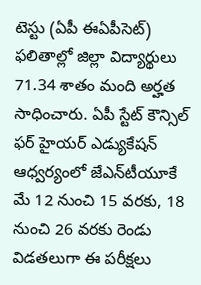టెస్టు (ఏపీ ఈఏపీసెట్‌) ఫలితాల్లో జిల్లా విద్యార్థులు 71.34 శాతం మంది అర్హత సాధించారు. ఏపీ స్టేట్‌ కౌన్సిల్‌ ఫర్‌ హైయర్‌ ఎడ్యుకేషన్‌ ఆధ్వర్యంలో జేఎన్‌టీయూకే మే 12 నుంచి 15 వరకు, 18 నుంచి 26 వరకు రెండు విడతలుగా ఈ పరీక్షలు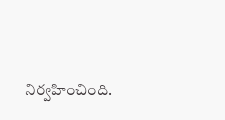నిర్వహించింది.